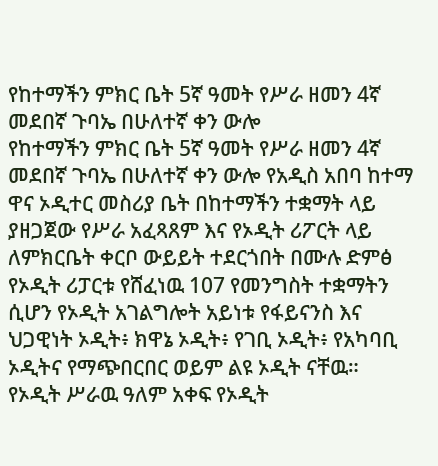የከተማችን ምክር ቤት 5ኛ ዓመት የሥራ ዘመን 4ኛ መደበኛ ጉባኤ በሁለተኛ ቀን ውሎ
የከተማችን ምክር ቤት 5ኛ ዓመት የሥራ ዘመን 4ኛ መደበኛ ጉባኤ በሁለተኛ ቀን ውሎ የአዲስ አበባ ከተማ ዋና ኦዲተር መስሪያ ቤት በከተማችን ተቋማት ላይ ያዘጋጀው የሥራ አፈጻጸም እና የኦዲት ሪፖርት ላይ ለምክርቤት ቀርቦ ውይይት ተደርጎበት በሙሉ ድምፅ
የኦዲት ሪፓርቱ የሸፈነዉ 107 የመንግስት ተቋማትን ሲሆን የኦዲት አገልግሎት አይነቱ የፋይናንስ እና ህጋዊነት ኦዲት፥ ክዋኔ ኦዲት፥ የገቢ ኦዲት፥ የአካባቢ ኦዲትና የማጭበርበር ወይም ልዩ ኦዲት ናቸዉ።
የኦዲት ሥራዉ ዓለም አቀፍ የኦዲት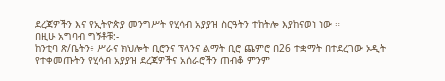ደረጃዎችን እና የኢትዮጵያ መንግሥት የሂሳብ አያያዝ ስርዓትን ተከትሎ እያከናወነ ነው ።
በዚሁ አግባብ ግኝቶቹ:-
ከንቲባ ጽ/ቤትን፥ ሥራና ክህሎት ቢሮንና ፕላንና ልማት ቢሮ ጨምሮ በ26 ተቋማት በተደረገው ኦዲት የተቀመጡትን የሂሳብ አያያዝ ደረጃዎችና አሰራሮችን ጠብቆ ምንም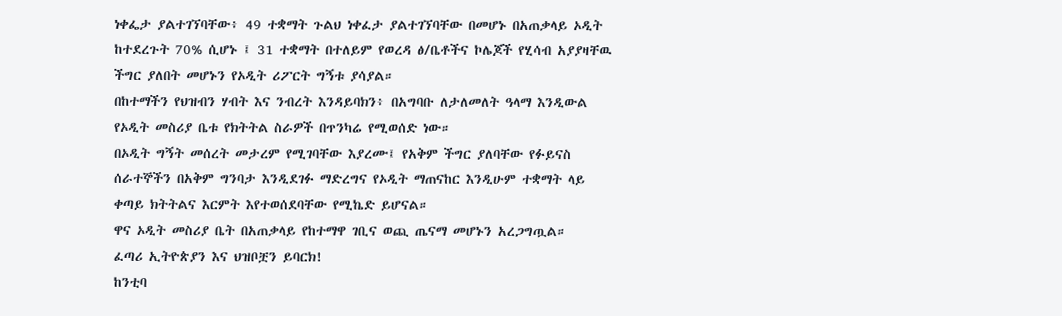ነቀፌታ ያልተገኘባቸው፥ 49 ተቋማት ጉልህ ነቀፈታ ያልተገኘባቸው በመሆኑ በአጠቃላይ ኦዲት ከተደረጉት 70% ሲሆኑ ፤ 31 ተቋማት በተለይም የወረዳ ፅ/ቤቶችና ኮሌጆች የሂሳብ አያያዛቸዉ ችግር ያለበት መሆኑን የኦዲት ሪፖርት ግኝቱ ያሳያል።
በከተማችን የህዝብን ሃብት እና ንብረት እንዳይባክን፥ በአግባቡ ለታለመለት ዓላማ እንዲውል የኦዲት መስሪያ ቤቱ የክትትል ስራዎች በጥንካሬ የሚወሰድ ነው።
በኦዲት ግኝት መሰረት መታረም የሚገባቸው እያረሙ፤ የአቅም ችግር ያለባቸው የፉይናስ ሰራተኞችን በአቅም ግንባታ እንዲደገፉ ማድረግና የኦዲት ማጠናከር እንዲሁም ተቋማት ላይ ቀጣይ ክትትልና እርምት እየተወሰደባቸው የሚኬድ ይሆናል።
ዋና ኦዲት መስሪያ ቤት በአጠቃላይ የከተማዋ ገቢና ወጪ ጤናማ መሆኑን አረጋግጧል።
ፈጣሪ ኢትዮጵያን እና ህዝቦቿን ይባርክ!
ከንቲባ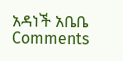አዳነች አቤቤ
Comments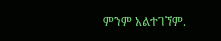ምንም አልተገኘም.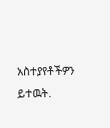አስተያየቶችዎን ይተዉት.